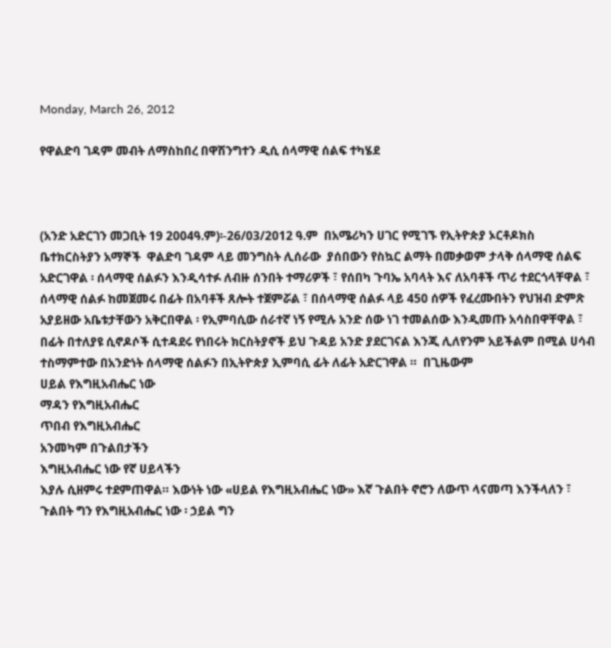Monday, March 26, 2012

የዋልድባ ገዳም መብት ለማስከበረ በዋሽንግተን ዲሲ ሰላማዊ ሰልፍ ተካሄደ



(አንድ አድርገን መጋቢት 19 2004ዓ.ም)፡-26/03/2012 ዓ.ም  በአሜሪካን ሀገር የሚገኙ የኢትዮጵያ ኦርቶዶክስ ቤተክርስትያን አማኞች  ዋልድባ ገዳም ላይ መንግስት ሊሰራው  ያሰበውን የስኳር ልማት በመቃወም ታላቅ ሰላማዊ ሰልፍ አድርገዋል ፡ ሰላማዊ ሰልፉን እንዲሳተፉ ለብዙ ሰንበት ተማሪዎች ፣ የሰበካ ጉባኤ አባላት እና ለአባቶች ጥሪ ተደርጎላቸዋል ፣ ሰላማዊ ሰልፉ ከመጀመሩ በፊት በአባቶች ጸሎት ተጀምሯል ፣ በሰላማዊ ሰልፉ ላይ 450 ሰዎች የፈረሙበትን የህዝብ ድምጽ አያይዘው አቤቱታቸውን አቅርበዋል ፡ የኢምባሲው ሰራተኛ ነኝ የሚሉ አንድ ሰው ነገ ተመልሰው እንዲመጡ አሳስበዋቸዋል ፣ በፊት በተለያዩ ሲኖዶሶች ሲተዳደሩ የነበሩት ክርስትያኖች ይህ ጉዳይ አንድ ያደርገናል እንጂ ሊለየንም አይችልም በሚል ሀሳብ ተስማምተው በአንድነት ሰላማዊ ሰልፉን በኢትዮጵያ ኢምባሲ ፊት ለፊት አድርገዋል ።  በጊዜውም
ሀይል የእግዚአብሔር ነው
ማዳን የእግዚአብሔር
ጥበብ የእግዚአብሔር
አንመካም በጉልበታችን
እግዚአብሔር ነው የኛ ሀይላችን
እያሉ ሲዘምሩ ተደምጠዋል። እውነት ነው «ሀይል የእግዚአብሔር ነው» እኛ ጉልበት ኖሮን ለውጥ ላናመጣ እንችላለን ፣ ጉልበት ግን የእግዚአብሔር ነው ፡ ኃይል ግን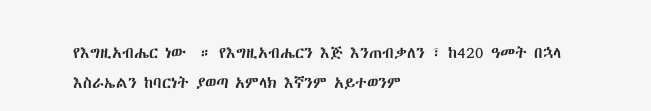የእግዚአብሔር ነው  ። የእግዚአብሔርን እጅ እንጠብቃለን ፣ ከ420 ዓመት በኋላ እስራኤልን ከባርነት ያወጣ አምላክ እኛንም አይተወንም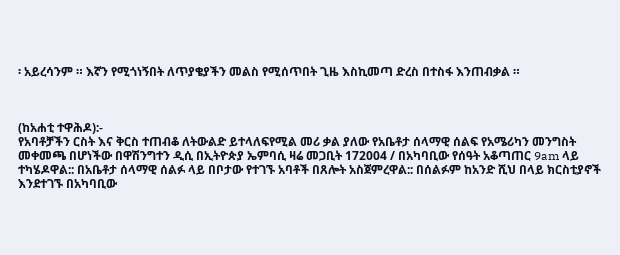፡ አይረሳንም ። እኛን የሚጎነኝበት ለጥያቄያችን መልስ የሚሰጥበት ጊዜ እስኪመጣ ድረስ በተስፋ እንጠብቃል ።



(ከአሐቲ ተዋሕዶ):-
የአባቶቻችን ርስት እና ቅርስ ተጠብቆ ለትውልድ ይተላለፍየሚል መሪ ቃል ያለው የአቤቶታ ሰላማዊ ሰልፍ የአሜሪካን መንግስት መቀመጫ በሆነችው በዋሽንግተን ዲሲ በኢትዮጵያ ኤምባሲ ዛሬ መጋቢት 172004 / በአካባቢው የሰዓት አቆጣጠር 9am ላይ ተካሄዶዋል:: በአቤቶታ ሰላማዊ ሰልፉ ላይ በቦታው የተገኙ አባቶች በጸሎት አስጀምረዋል:: በሰልፉም ከአንድ ሺህ በላይ ክርስቲያኖች እንደተገኙ በአካባቢው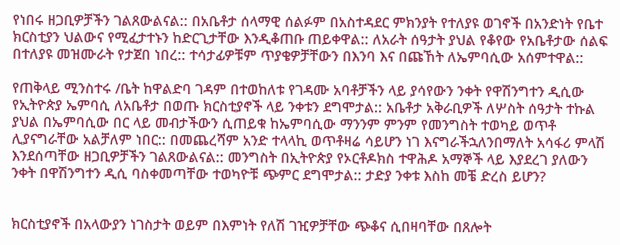የነበሩ ዘጋቢዎቻችን ገልጸውልናል:: በአቤቶታ ሰላማዊ ሰልፉም በአስተዳደር ምክንያት የተለያዩ ወገኖች በአንድነት የቤተ ክርስቲያን ህልውና የሚፈታተኑን ከድርጊታቸው እንዲቆጠቡ ጠይቀዋል:: ለአራት ሰዓታት ያህል የቆየው የአቤቶታው ሰልፍ በተለያዩ መዝሙራት የታጀበ ነበረ:: ተሳታፊዎቹም ጥያቄዎቻቸውን በእንባ እና በጩኸት ለኤምባሲው አሰምተዋል::

የጠቅላይ ሚንስተሩ /ቤት ከዋልድባ ገዳም በተወከለቱ የገዳሙ አባቶቻችን ላይ ያሳየውን ንቀት የዋሽንግተን ዲሲው የኢትዮጵያ ኤምባሲ ለአቤቶታ በወጡ ክርስቲያኖች ላይ ንቀቱን ደግሞታል:: አቤቶታ አቅራቢዎች ለሦስት ሰዓታት ተኩል ያህል በኤምባሲው በር ላይ መብታችውን ሲጠይቁ ከኤምባሲው ማንንም ምንም የመንግስት ተወካይ ወጥቶ ሊያናግራቸው አልቻለም ነበር:: በመጨረሻም አንድ ተላላኪ ወጥቶዛሬ ሳይሆን ነገ እናግራችኋለንበማለት አሳፋሪ ምላሽ እንደሰጣቸው ዘጋቢዎቻችን ገልጸውልናል:: መንግስት በኢትዮጵያ የኦርቶዶክስ ተዋሕዶ አማኞች ላይ እያደረገ ያለውን ንቀት በዋሽንግተን ዲሲ ባስቀመጣቸው ተወካዮቹ ጭምር ደግሞታል:: ታድያ ንቀቱ እስከ መቼ ድረስ ይሆን?


ክርስቲያኖች በአላውያን ነገስታት ወይም በእምነት የለሽ ገዢዎቻቸው ጭቆና ሲበዛባቸው በጸሎት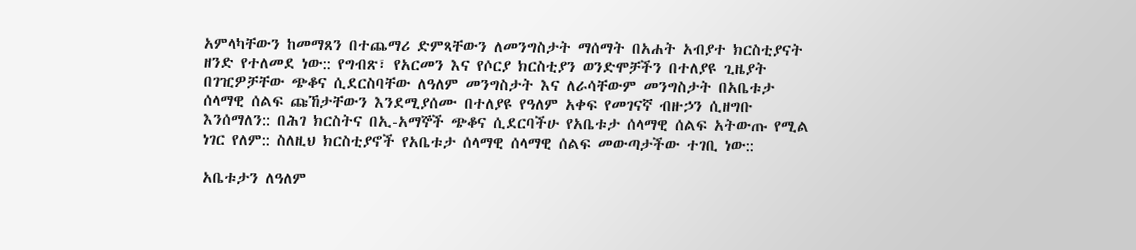አምላካቸውን ከመማጸን በተጨማሪ ድምጻቸውን ለመንግስታት ማሰማት በአሐት አብያተ ክርስቲያናት ዘንድ የተለመደ ነው:: የግብጽ፣ የአርመን እና የሶርያ ክርስቲያን ወንድሞቻችን በተለያዩ ጊዜያት በገዢዎቻቸው ጭቆና ሲደርስባቸው ለዓለም መንግስታት እና ለራሳቸውም መንግስታት በአቤቱታ ሰላማዊ ሰልፍ ጩኸታቸውን እንደሚያሰሙ በተለያዩ የዓለም አቀፍ የመገናኛ ብዙኃን ሲዘግቡ እንሰማለን:: በሕገ ክርስትና በኢ-አማኞች ጭቆና ሲደርባችሁ የአቤቱታ ሰላማዊ ሰልፍ አትውጡ የሚል ነገር የለም:: ስለዚህ ክርስቲያኖች የአቤቱታ ሰላማዊ ሰላማዊ ሰልፍ መውጣታችው ተገቢ ነው::

አቤቱታን ለዓለም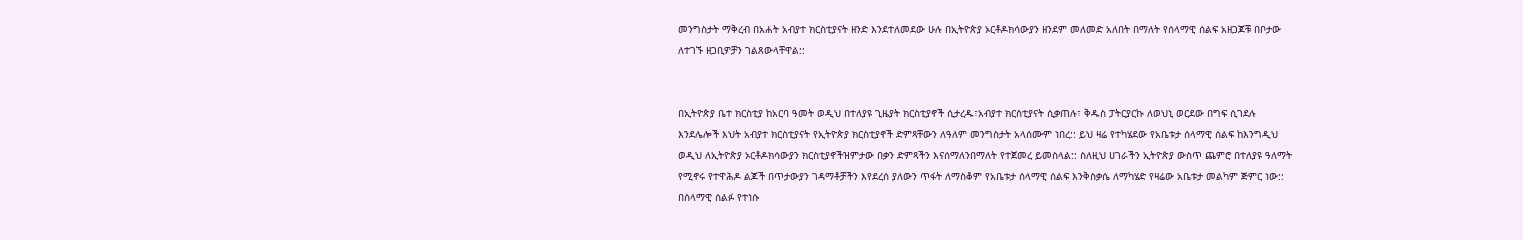መንግስታት ማቅረብ በአሐት አብያተ ክርስቲያናት ዘንድ እንደተለመደው ሁሉ በኢትዮጵያ ኦርቶዶክሳውያን ዘንደም መለመድ አለበት በማለት የሰላማዊ ሰልፍ አዘጋጆቹ በቦታው ለተገኙ ዘጋቢዎቻን ገልጸውላቸዋል::


በኢትዮጵያ ቤተ ክርስቲያ ከአርባ ዓመት ወዲህ በተለያዩ ጊዜያት ክርስቲያኖች ሲታረዱ፣አብያተ ክርስቲያናት ሲቃጠሉ፣ ቅዱስ ፓትርያርኩ ለወህኒ ወርደው በግፍ ሲገደሉ እንደሌሎች እህት አብያተ ክርስቲያናት የኢትዮጵያ ክርስቲያኖች ድምጻቸውን ለዓለም መንግስታት አላሰሙም ነበረ:: ይህ ዛሬ የተካሄደው የአቤቱታ ሰላማዊ ሰልፍ ከእንግዲህ ወዲህ ለኢትዮጵያ ኦርቶዶክሳውያን ክርስቲያኖችዝምታው በቃን ድምጻችን እናሰማለንበማለት የተጀመረ ይመስላል:: ስለዚህ ሀገራችን ኢትዮጵያ ውስጥ ጨምሮ በተለያዩ ዓለማት የሚኖሩ የተዋሕዶ ልጆች በጥታውያን ገዳማቶቻችን እየደረሰ ያለውን ጥፋት ለማስቆም የአቤቱታ ሰላማዊ ሰልፍ እንቅስቃሴ ለማካሄድ የዛሬው አቤቱታ መልካም ጅምር ነው:: በሰላማዊ ሰልፉ የተነሱ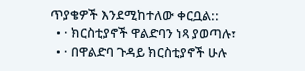ጥያቄዎች እንደሚከተለው ቀርቧል::
  • · ክርስቲያኖች ዋልድባን ነጻ ያወጣሉ፣
  • · በዋልድባ ጉዳይ ክርስቲያኖች ሁሉ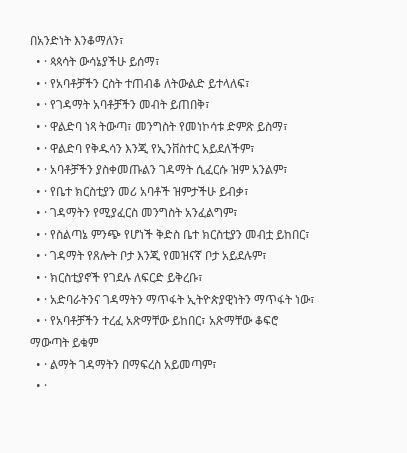በአንድነት እንቆማለን፣
  • · ጳጳሳት ውሳኔያችሁ ይሰማ፣
  • · የአባቶቻችን ርስት ተጠብቆ ለትውልድ ይተላለፍ፣
  • · የገዳማት አባቶቻችን መብት ይጠበቅ፣
  • · ዋልድባ ነጻ ትውጣ፣ መንግስት የመነኮሳቱ ድምጽ ይስማ፣
  • · ዋልድባ የቅዱሳን እንጂ የኢንቨስተር አይደለችም፣
  • · አባቶቻችን ያስቀመጡልን ገዳማት ሲፈርሱ ዝም አንልም፣
  • · የቤተ ክርስቲያን መሪ አባቶች ዝምታችሁ ይብቃ፣
  • · ገዳማትን የሚያፈርስ መንግስት አንፈልግም፣
  • · የስልጣኔ ምንጭ የሆነች ቅድስ ቤተ ክርስቲያን መብቷ ይከበር፣
  • · ገዳማት የጸሎት ቦታ እንጂ የመዝናኛ ቦታ አይደሉም፣
  • · ክርስቲያኖች የገደሉ ለፍርድ ይቅረቡ፣
  • · አድባራትንና ገዳማትን ማጥፋት ኢትዮጵያዊነትን ማጥፋት ነው፣
  • · የአባቶቻችን ተረፈ አጽማቸው ይከበር፣ አጽማቸው ቆፍሮ ማውጣት ይቁም
  • · ልማት ገዳማትን በማፍረስ አይመጣም፣
  • ·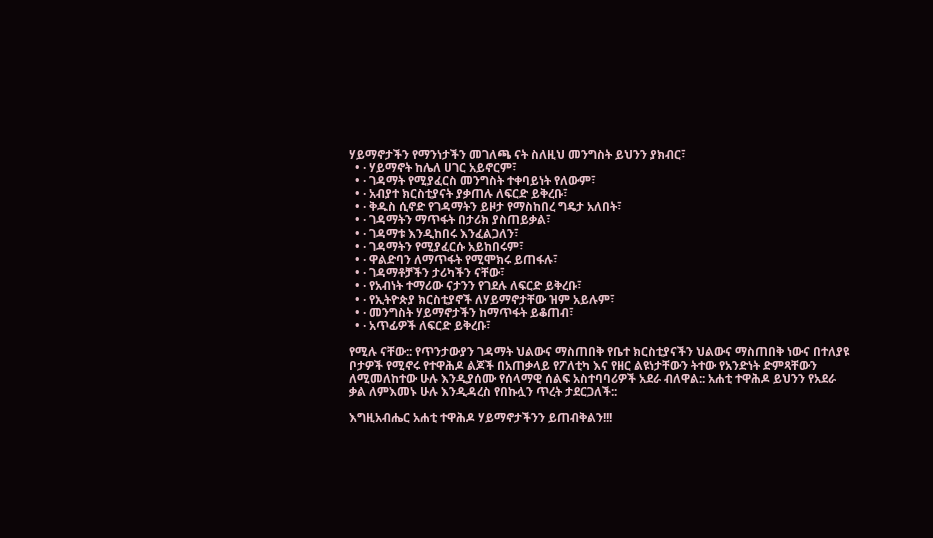ሃይማኖታችን የማንነታችን መገለጫ ናት ስለዚህ መንግስት ይህንን ያክብር፣
  • · ሃይማኖት ከሌለ ሀገር አይኖርም፣
  • · ገዳማት የሚያፈርስ መንግስት ተቀባይነት የለውም፣
  • · አብያተ ክርስቲያናት ያቃጠሉ ለፍርድ ይቅረቡ፣
  • · ቅዱስ ሲኖድ የገዳማትን ይዞታ የማስከበረ ግዴታ አለበት፣
  • · ገዳማትን ማጥፋት በታሪክ ያስጠይቃል፣
  • · ገዳማቱ እንዲከበሩ እንፈልጋለን፣
  • · ገዳማትን የሚያፈርሱ አይከበሩም፣
  • · ዋልድባን ለማጥፋት የሚሞክሩ ይጠፋሉ፣
  • · ገዳማቶቻችን ታሪካችን ናቸው፣
  • · የአብነት ተማሪው ናታንን የገደሉ ለፍርድ ይቅረቡ፣
  • · የኢትዮጵያ ክርስቲያኖች ለሃይማኖታቸው ዝም አይሉም፣
  • · መንግስት ሃይማኖታችን ከማጥፋት ይቆጠብ፣
  • · አጥፊዎች ለፍርድ ይቅረቡ፣

የሚሉ ናቸው:: የጥንታውያን ገዳማት ህልውና ማስጠበቅ የቤተ ክርስቲያናችን ህልውና ማስጠበቅ ነውና በተለያዩ ቦታዎች የሚኖሩ የተዋሕዶ ልጆች በአጠቃላይ የፖለቲካ እና የዘር ልዩነታቸውን ትተው የአንድነት ድምጻቸውን ለሚመለከተው ሁሉ እንዲያሰሙ የሰላማዊ ሰልፍ አስተባባሪዎች አደራ ብለዋል:: አሐቲ ተዋሕዶ ይህንን የአደራ ቃል ለምእመኑ ሁሉ እንዲዳረስ የበኩሏን ጥረት ታደርጋለች::

እግዚአብሔር አሐቲ ተዋሕዶ ሃይማኖታችንን ይጠብቅልን!!!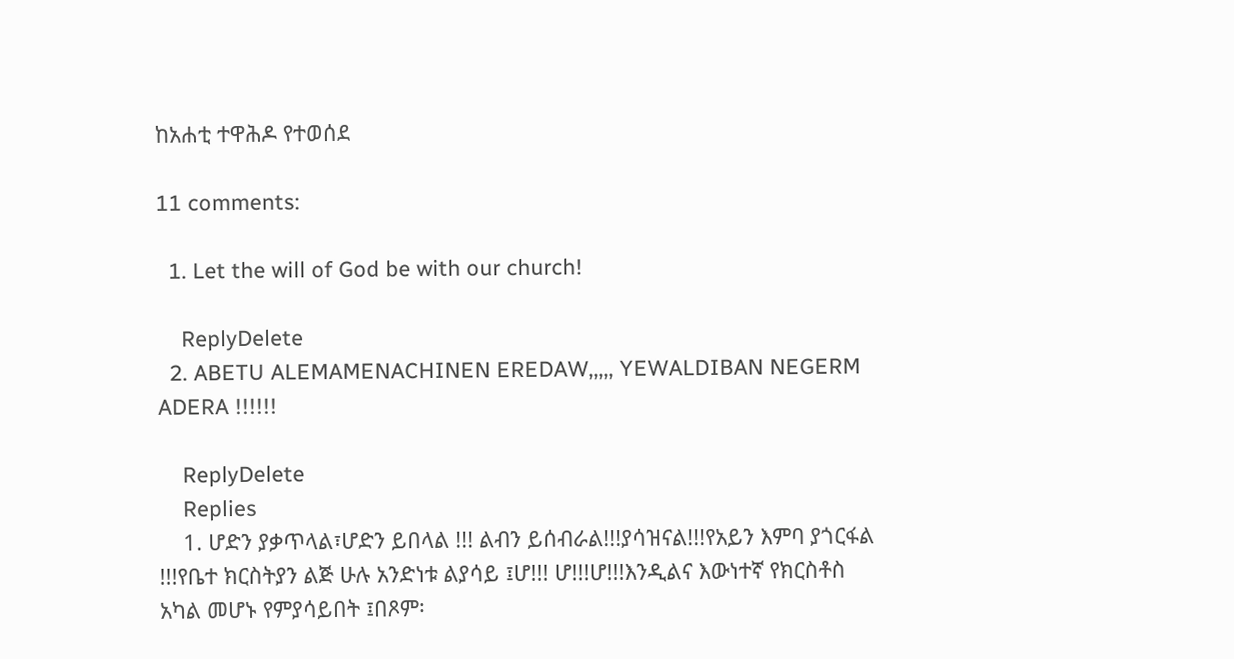ከአሐቲ ተዋሕዶ የተወሰደ

11 comments:

  1. Let the will of God be with our church!

    ReplyDelete
  2. ABETU ALEMAMENACHINEN EREDAW,,,,, YEWALDIBAN NEGERM ADERA !!!!!!

    ReplyDelete
    Replies
    1. ሆድን ያቃጥላል፣ሆድን ይበላል !!! ልብን ይሰብራል!!!ያሳዝናል!!!የአይን እምባ ያጎርፋል !!!የቤተ ክርስትያን ልጅ ሁሉ አንድነቱ ልያሳይ ፤ሆ!!! ሆ!!!ሆ!!!እንዲልና እውነተኛ የክርስቶስ አካል መሆኑ የምያሳይበት ፤በጾም፡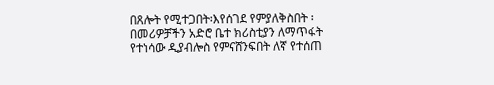በጸሎት የሚተጋበት፡እየሰገደ የምያለቅስበት ፡በመሪዎቻችን አድሮ ቤተ ክሪስቲያን ለማጥፋት የተነሳው ዲያብሎስ የምናሸንፍበት ለኛ የተሰጠ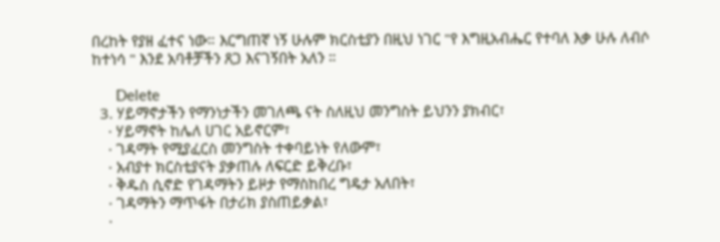በረከት የያዘ ፈተና ነው። እርግጠኛ ነኝ ሁሉም ክርስቲያን በዚህ ነገር "የ እግዚአብሔር የተባለ እቃ ሁሉ ለብሶ ከተነሳ " እንደ አባቶቻችን ጸጋ እናገኝበት አለን ።

      Delete
  3. ሃይማኖታችን የማንነታችን መገለጫ ናት ስለዚህ መንግስት ይህንን ያክብር፣
    · ሃይማኖት ከሌለ ሀገር አይኖርም፣
    · ገዳማት የሚያፈርስ መንግስት ተቀባይነት የለውም፣
    · አብያተ ክርስቲያናት ያቃጠሉ ለፍርድ ይቅረቡ፣
    · ቅዱስ ሲኖድ የገዳማትን ይዞታ የማስከበረ ግዴታ አለበት፣
    · ገዳማትን ማጥፋት በታሪክ ያስጠይቃል፣
    ·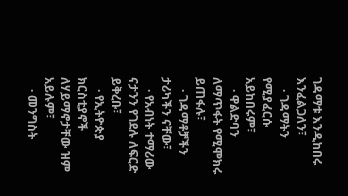ገዳማቱ እንዲከበሩ እንፈልጋለን፣
    · ገዳማትን የሚያፈርሱ አይከበሩም፣
    · ዋልድባን ለማጥፋት የሚሞክሩ ይጠፋሉ፣
    · ገዳማቶቻችን ታሪካችን ናቸው፣
    · የአብነት ተማሪው ናታንን የገደሉ ለፍርድ ይቅረቡ፣
    · የኢትዮጵያ ክርስቲያኖች ለሃይማኖታቸው ዝም አይሉም፣
    · መንግስት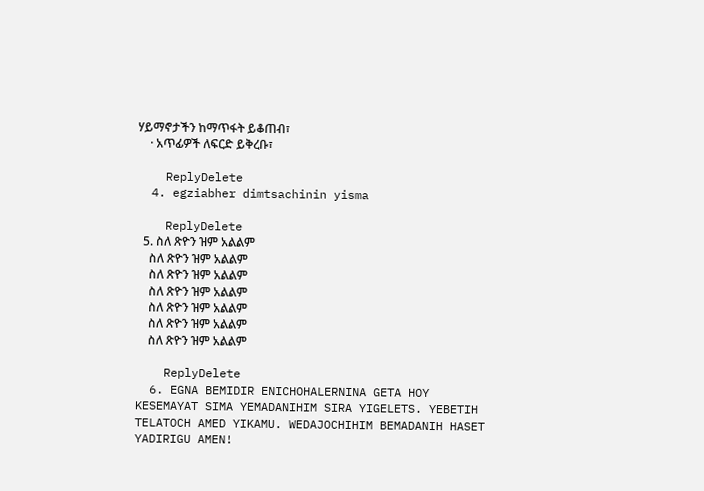ሃይማኖታችን ከማጥፋት ይቆጠብ፣
    · አጥፊዎች ለፍርድ ይቅረቡ፣

    ReplyDelete
  4. egziabher dimtsachinin yisma

    ReplyDelete
  5. ስለ ጽዮን ዝም አልልም
    ስለ ጽዮን ዝም አልልም
    ስለ ጽዮን ዝም አልልም
    ስለ ጽዮን ዝም አልልም
    ስለ ጽዮን ዝም አልልም
    ስለ ጽዮን ዝም አልልም
    ስለ ጽዮን ዝም አልልም

    ReplyDelete
  6. EGNA BEMIDIR ENICHOHALERNINA GETA HOY KESEMAYAT SIMA YEMADANIHIM SIRA YIGELETS. YEBETIH TELATOCH AMED YIKAMU. WEDAJOCHIHIM BEMADANIH HASET YADIRIGU AMEN!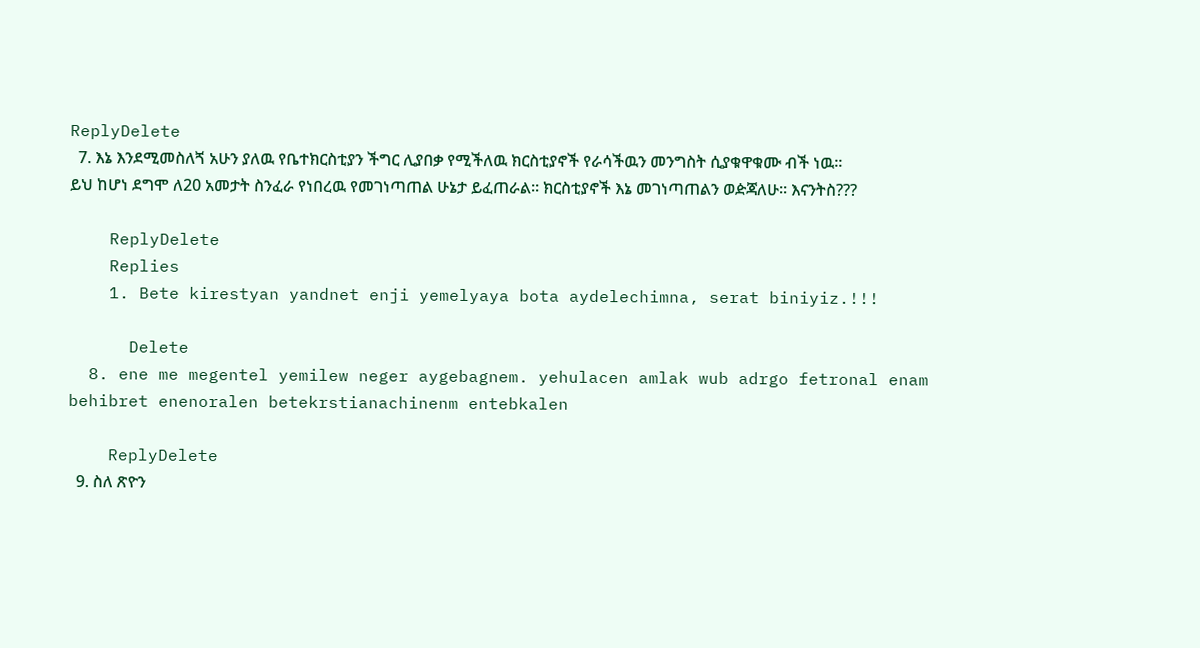ReplyDelete
  7. እኔ እንደሚመስለጘ አሁን ያለዉ የቤተክርስቲያን ችግር ሊያበቃ የሚችለዉ ክርስቲያኖች የራሳችዉን መንግስት ሲያቁዋቁሙ ብች ነዉ፡፡ ይህ ከሆነ ደግሞ ለ20 አመታት ስንፈራ የነበረዉ የመገነጣጠል ሁኔታ ይፈጠራል፡፡ ክርስቲያኖች እኔ መገነጣጠልን ወዽጃለሁ፡፡ እናንትስ???

    ReplyDelete
    Replies
    1. Bete kirestyan yandnet enji yemelyaya bota aydelechimna, serat biniyiz.!!!

      Delete
  8. ene me megentel yemilew neger aygebagnem. yehulacen amlak wub adrgo fetronal enam behibret enenoralen betekrstianachinenm entebkalen

    ReplyDelete
  9. ስለ ጽዮን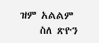ዝም አልልም
    ስለ ጽዮን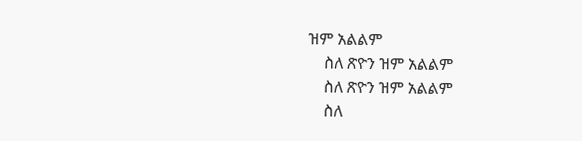ዝም አልልም
    ስለ ጽዮን ዝም አልልም
    ስለ ጽዮን ዝም አልልም
    ስለ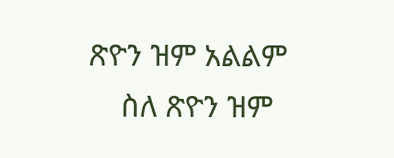ጽዮን ዝም አልልም
    ስለ ጽዮን ዝም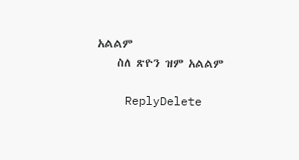አልልም
    ስለ ጽዮን ዝም አልልም

    ReplyDelete